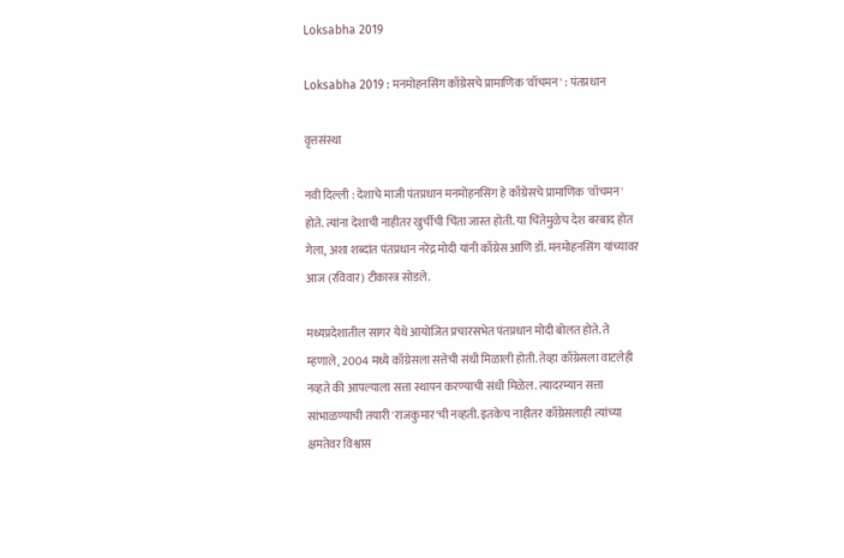Loksabha 2019

Loksabha 2019 : मनमोहनसिंग काँग्रेसचे प्रामाणिक 'वॉचमन' : पंतप्रधान

वृत्तसंस्था

नवी दिल्ली : देशाचे माजी पंतप्रधान मनमोहनसिंग हे काँग्रेसचे प्रामाणिक 'वॉचमन' होते. त्यांना देशाची नाहीतर खुर्चीची चिंता जास्त होती. या चिंतेमुळेच देश बरबाद होत गेला, अशा शब्दांत पंतप्रधान नरेंद्र मोदी यांनी काँग्रेस आणि डॉ. मनमोहनसिंग यांच्यावर आज (रविवार) टीकास्त्र सोडले.

मध्यप्रदेशातील सागर येथे आयोजित प्रचारसभेत पंतप्रधान मोदी बोलत होते. ते म्हणाले, 2004 मध्ये काँग्रेसला सत्तेची संधी मिळाली होती. तेव्हा काँग्रेसला वाटलेही नव्हते की आपल्याला सत्ता स्थापन करण्याची संधी मिळेल. त्यादरम्यान सत्ता सांभाळण्याची तयारी 'राजकुमार'ची नव्हती. इतकेच नाहीतर काँग्रेसलाही त्यांच्या क्षमतेवर विश्वास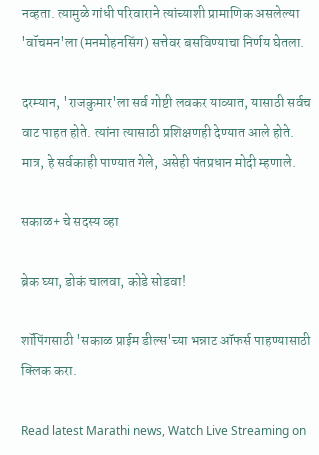नव्हता. त्यामुळे गांधी परिवाराने त्यांच्याशी प्रामाणिक असलेल्या 'वॉचमन'ला (मनमोहनसिंग) सत्तेवर बसविण्याचा निर्णय घेतला.

दरम्यान, 'राजकुमार'ला सर्व गोष्टी लवकर याव्यात, यासाठी सर्वच वाट पाहत होते. त्यांना त्यासाठी प्रशिक्षणही देण्यात आले होते. मात्र, हे सर्वकाही पाण्यात गेले, असेही पंतप्रधान मोदी म्हणाले.

सकाळ+ चे सदस्य व्हा

ब्रेक घ्या, डोकं चालवा, कोडे सोडवा!

शॉपिंगसाठी 'सकाळ प्राईम डील्स'च्या भन्नाट ऑफर्स पाहण्यासाठी क्लिक करा.

Read latest Marathi news, Watch Live Streaming on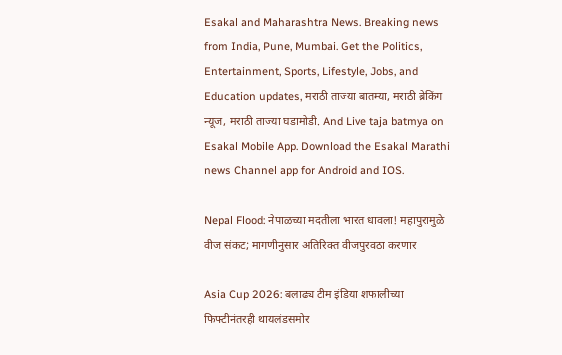Esakal and Maharashtra News. Breaking news from India, Pune, Mumbai. Get the Politics, Entertainment, Sports, Lifestyle, Jobs, and Education updates, मराठी ताज्या बातम्या, मराठी ब्रेकिंग न्यूज, मराठी ताज्या घडामोडी. And Live taja batmya on Esakal Mobile App. Download the Esakal Marathi news Channel app for Android and IOS.

Nepal Flood: नेपाळच्या मदतीला भारत धावला! महापुरामुळे वीज संकट; मागणीनुसार अतिरिक्त वीजपुरवठा करणार

Asia Cup 2026: बलाढ्य टीम इंडिया शफालीच्या फिफ्टीनंतरही थायलंडसमोर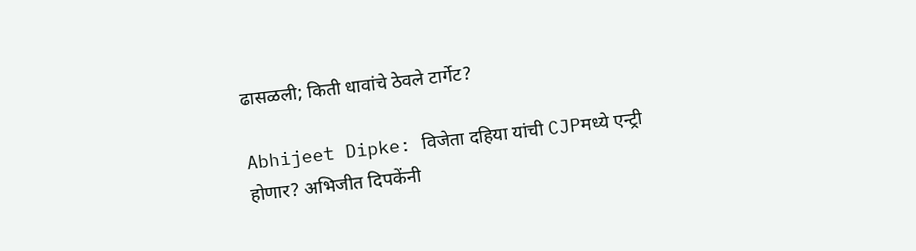ढासळली; किती धावांचे ठेवले टार्गेट?

Abhijeet Dipke: विजेता दहिया यांची CJPमध्ये एन्ट्री होणार? अभिजीत दिपकेंनी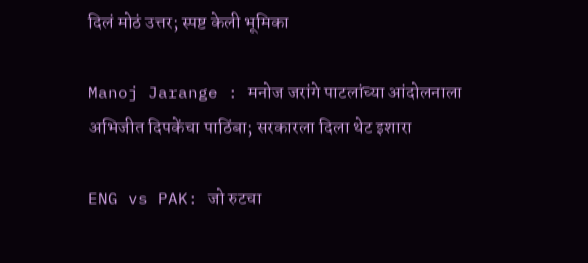दिलं मोठं उत्तर; स्पष्ट केली भूमिका

Manoj Jarange : मनोज जरांगे पाटलांच्या आंदोलनाला अभिजीत दिपकेंचा पाठिंबा; सरकारला दिला थेट इशारा

ENG vs PAK: जो रुटचा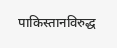पाकिस्तानविरुद्ध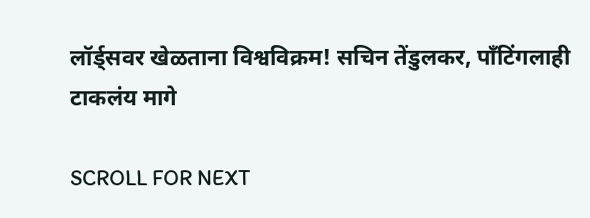लॉर्ड्सवर खेळताना विश्वविक्रम! सचिन तेंडुलकर, पाँटिंगलाही टाकलंय मागे

SCROLL FOR NEXT